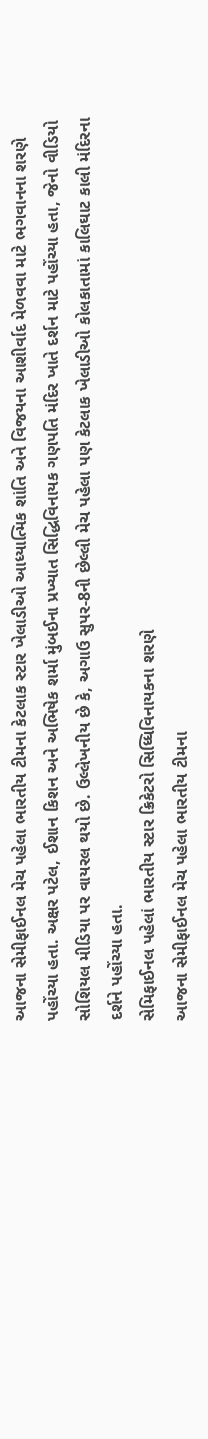આજના સેમીફાઈનલ મેચ પહેલા ભારતીય ટીમના કેટલાક સ્ટાર ખેલાડીઓ આધ્યાત્મિક શાંતિ અને વિજયના આશીર્વાદ મેળવવા માટે ભગવાનના શરણે પહોંચ્યા હતા. અક્ષર પટેલ, ઈશાન કિશન અને અભિષેક શર્મા મુંબઈના પ્રખ્યાત સિદ્ધિવિનાયક ગણપતિ મંદિર ખાતે દર્શન માટે પહોંચ્યા હતા, જેનો વીડિયો સોશિયલ મીડિયા પર વાયરલ થયો છે. ઉલ્લેખનીય છે કે, અગાઉ સુપર-8ની છેલ્લી મેચ પહેલા પણ કેટલાક ખેલાડીઓ કોલકાતામાં કાલિઘાટ કાલી મંદિરના દર્શને પહોંચ્યા હતા.
સેમિફાઈનલ પહેલાં ભારતીય સ્ટાર ક્રિકેટરો સિધ્ધિવિનાયકના શરણે
આજના સેમીફાઈનલ મેચ પહેલા ભારતીય ટીમના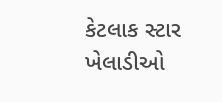કેટલાક સ્ટાર ખેલાડીઓ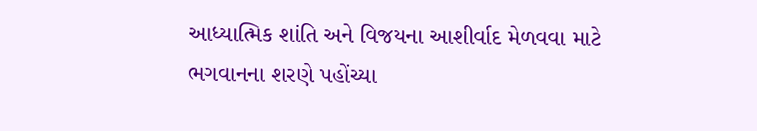આધ્યાત્મિક શાંતિ અને વિજયના આશીર્વાદ મેળવવા માટે ભગવાનના શરણે પહોંચ્યા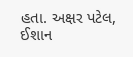હતા. અક્ષર પટેલ, ઈશાન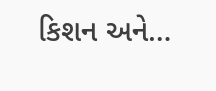કિશન અને…